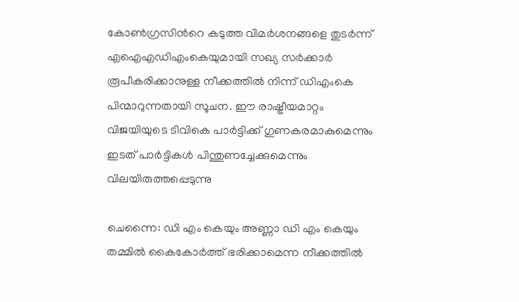കോൺഗ്രസിന്‍റെ കടുത്ത വിമർശനങ്ങളെ തുടർന്ന് എഐഎഡിഎംകെയുമായി സഖ്യ സർക്കാർ രൂപീകരിക്കാനുള്ള നീക്കത്തിൽ നിന്ന് ഡിഎംകെ പിന്മാറുന്നതായി സൂചന. ഈ രാഷ്ട്രീയമാറ്റം വിജയിയുടെ ടിവികെ പാർട്ടിക്ക് ഗുണകരമാകുമെന്നും ഇടത് പാർട്ടികൾ പിന്തുണച്ചേക്കുമെന്നും വിലയിരുത്തപ്പെടുന്നു

ചെന്നൈ: ഡി എം കെയും അണ്ണാ ഡി എം കെയും തമ്മിൽ കൈകോർത്ത് ഭരിക്കാമെന്ന നീക്കത്തിൽ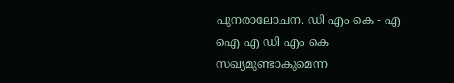പുനരാലോചന. ഡി എം കെ - എ ഐ എ ഡി എം കെ സഖ്യമുണ്ടാകുമെന്ന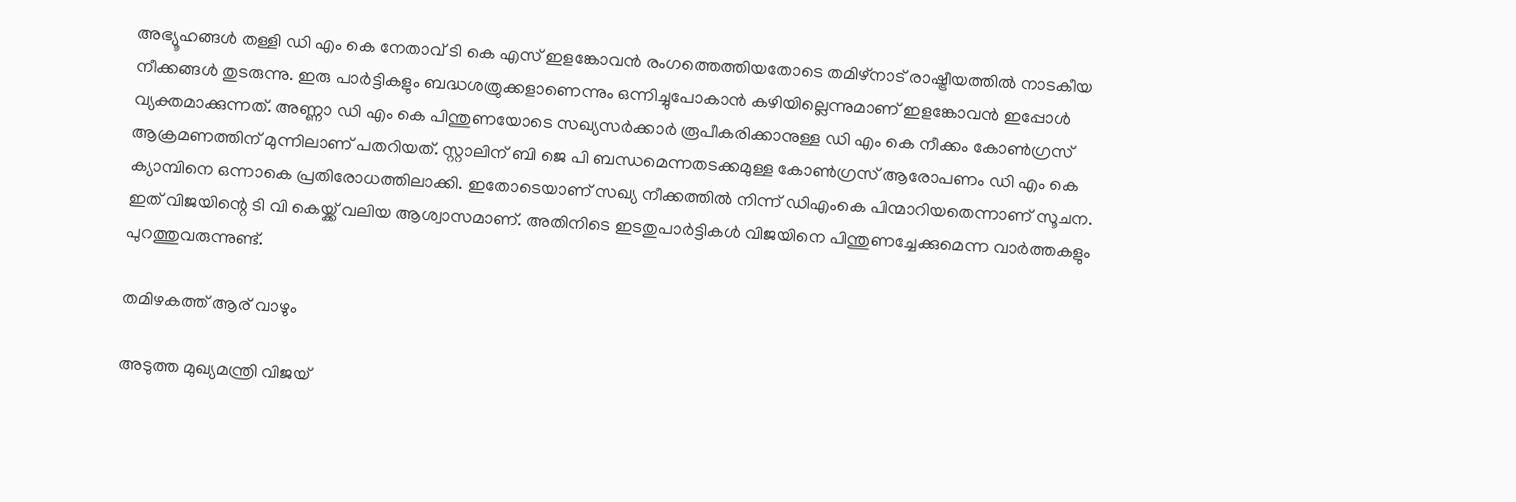അഭ്യൂഹങ്ങൾ തള്ളി ഡി എം കെ നേതാവ് ടി കെ എസ് ഇളങ്കോവൻ രംഗത്തെത്തിയതോടെ തമിഴ്‌നാട് രാഷ്ട്രീയത്തിൽ നാടകീയ നീക്കങ്ങൾ തുടരുന്നു. ഇരു പാർട്ടികളും ബദ്ധശത്രുക്കളാണെന്നും ഒന്നിച്ചുപോകാൻ കഴിയില്ലെന്നുമാണ് ഇളങ്കോവൻ ഇപ്പോൾ വ്യക്തമാക്കുന്നത്. അണ്ണാ ഡി എം കെ പിന്തുണയോടെ സഖ്യസർക്കാർ രൂപീകരിക്കാനുള്ള ഡി എം കെ നീക്കം കോൺഗ്രസ് ആക്രമണത്തിന് മുന്നിലാണ് പതറിയത്. സ്റ്റാലിന് ബി ജെ പി ബന്ധമെന്നതടക്കമുള്ള കോൺഗ്രസ് ആരോപണം ഡി എം കെ ക്യാമ്പിനെ ഒന്നാകെ പ്രതിരോധത്തിലാക്കി. ഇതോടെയാണ് സഖ്യ നീക്കത്തിൽ നിന്ന് ഡിഎംകെ പിന്മാറിയതെന്നാണ് സൂചന. ഇത് വിജയിന്റെ ടി വി കെയ്ക്ക് വലിയ ആശ്വാസമാണ്. അതിനിടെ ഇടതുപാർട്ടികൾ വിജയിനെ പിന്തുണച്ചേക്കുമെന്ന വാർത്തകളും പുറത്തുവരുന്നുണ്ട്.

തമിഴകത്ത് ആര് വാഴും

അടുത്ത മുഖ്യമന്ത്രി വിജയ്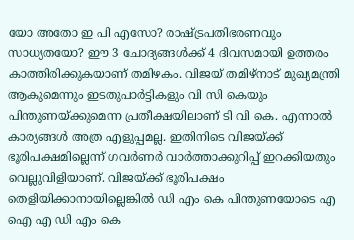യോ അതോ ഇ പി എസോ? രാഷ്ട്രപതിഭരണവും സാധ്യതയോ? ഈ 3 ചോദ്യങ്ങൾക്ക് 4 ദിവസമായി ഉത്തരം കാത്തിരിക്കുകയാണ് തമിഴകം. വിജയ് തമിഴ്നാട് മുഖ്യമന്ത്രി ആകുമെന്നും ഇടതുപാർട്ടികളും വി സി കെയും പിന്തുണയ്ക്കുമെന്ന പ്രതീക്ഷയിലാണ് ടി വി കെ. എന്നാൽ കാര്യങ്ങൾ അത്ര എളുപ്പമല്ല. ഇതിനിടെ വിജയ്ക്ക് ഭൂരിപക്ഷമില്ലെന്ന് ഗവർണർ വാർത്താക്കുറിപ്പ് ഇറക്കിയതും വെല്ലുവിളിയാണ്. വിജയ്ക്ക് ഭൂരിപക്ഷം തെളിയിക്കാനായില്ലെങ്കിൽ ഡി എം കെ പിന്തുണയോടെ എ ഐ എ ഡി എം കെ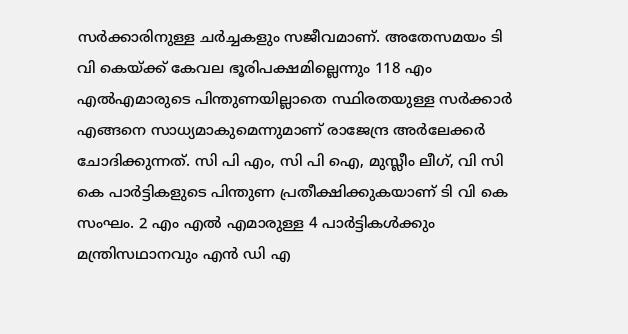സർക്കാരിനുള്ള ചർച്ചകളും സജീവമാണ്. അതേസമയം ടി വി കെയ്ക്ക് കേവല ഭൂരിപക്ഷമില്ലെന്നും 118 എം എൽഎമാരുടെ പിന്തുണയില്ലാതെ സ്ഥിരതയുള്ള സർക്കാർ എങ്ങനെ സാധ്യമാകുമെന്നുമാണ് രാജേന്ദ്ര അർലേക്കർ ചോദിക്കുന്നത്. സി പി എം, സി പി ഐ, മുസ്ലീം ലീഗ്, വി സി കെ പാർട്ടികളുടെ പിന്തുണ പ്രതീക്ഷിക്കുകയാണ് ടി വി കെ സംഘം. 2 എം എൽ എമാരുള്ള 4 പാർട്ടികൾക്കും മന്ത്രിസഥാനവും എൻ ഡി എ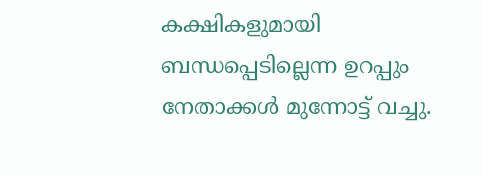കക്ഷികളുമായി ബന്ധപ്പെടില്ലെന്ന ഉറപ്പും നേതാക്കൾ മുന്നോട്ട് വച്ചു.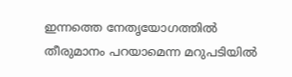ഇന്നത്തെ നേതൃയോഗത്തിൽ തീരുമാനം പറയാമെന്ന മറുപടിയിൽ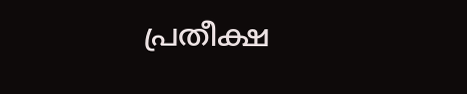പ്രതീക്ഷ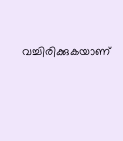വച്ചിരിക്കുകയാണ്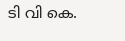ടി വി കെ.